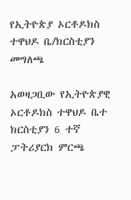የኢትዮጵያ ኦርቶዶክስ ተዋህዶ ቤ/ክርስቲያን መግለጫ

አወዛጋቢው የኢትዮጵያዊ ኦርቶዶክስ ተዋህዶ ቤተ ክርስቲያን 6 ተኛ ፓትሪያርክ ምርጫ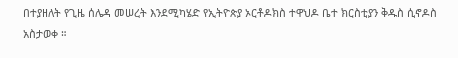በተያዘለት የጊዜ ሰሌዳ መሠረት እንደሚካሄድ የኢትዮጵያ ኦርቶዶክስ ተዋህዶ ቤተ ክርስቲያን ቅዱስ ሲኖዶስ አስታወቀ ።